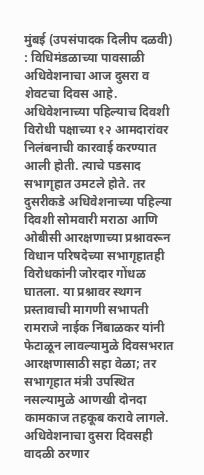मुंबई (उपसंपादक दिलीप दळवी) : विधिमंडळाच्या पावसाळी अधिवेशनाचा आज दुसरा व शेवटचा दिवस आहे. अधिवेशनाच्या पहिल्याच दिवशी विरोधी पक्षाच्या १२ आमदारांवर निलंबनाची कारवाई करण्यात आली होती. त्याचे पडसाद सभागृहात उमटले होते. तर दुसरीकडे अधिवेशनाच्या पहिल्या दिवशी सोमवारी मराठा आणि ओबीसी आरक्षणाच्या प्रश्नावरून विधान परिषदेच्या सभागृहातही विरोधकांनी जोरदार गोंधळ घातला. या प्रश्नावर स्थगन प्रस्तावाची मागणी सभापती रामराजे नाईक निंबाळकर यांनी फेटाळून लावल्यामुळे दिवसभरात आरक्षणासाठी सहा वेळा; तर सभागृहात मंत्री उपस्थित नसल्यामुळे आणखी दोनदा कामकाज तहकूब करावे लागले.
अधिवेशनाचा दुसरा दिवसही वादळी ठरणार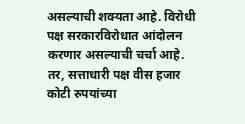असल्याची शक्यता आहे. विरोधी पक्ष सरकारविरोधात आंदोलन करणार असल्याची चर्चा आहे. तर, सत्ताधारी पक्ष वीस हजार कोटी रुपयांच्या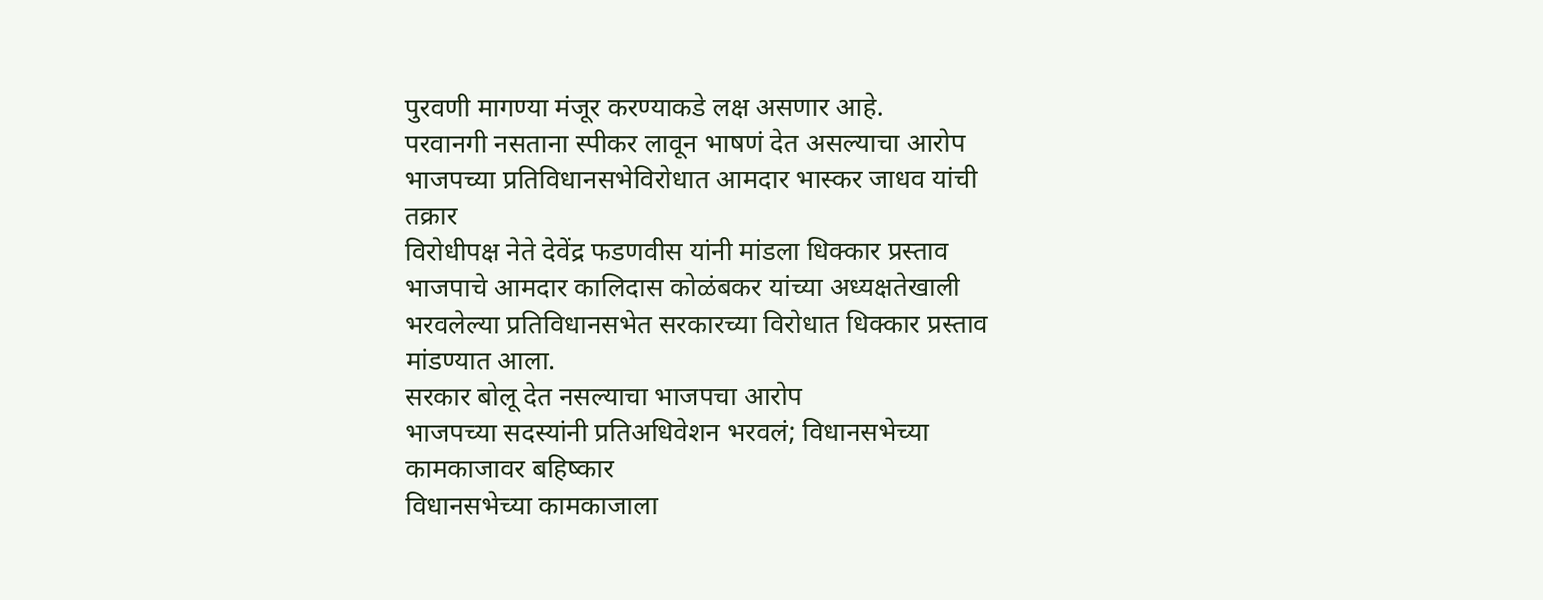पुरवणी मागण्या मंजूर करण्याकडे लक्ष असणार आहे.
परवानगी नसताना स्पीकर लावून भाषणं देत असल्याचा आरोप
भाजपच्या प्रतिविधानसभेविरोधात आमदार भास्कर जाधव यांची तक्रार
विरोधीपक्ष नेते देवेंद्र फडणवीस यांनी मांडला धिक्कार प्रस्ताव
भाजपाचे आमदार कालिदास कोळंबकर यांच्या अध्यक्षतेखाली भरवलेल्या प्रतिविधानसभेत सरकारच्या विरोधात धिक्कार प्रस्ताव मांडण्यात आला.
सरकार बोलू देत नसल्याचा भाजपचा आरोप
भाजपच्या सदस्यांनी प्रतिअधिवेशन भरवलं; विधानसभेच्या कामकाजावर बहिष्कार
विधानसभेच्या कामकाजाला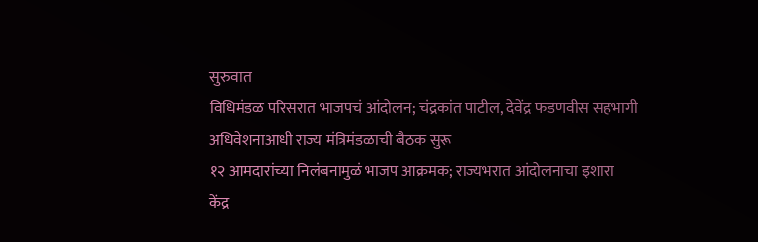सुरुवात
विधिमंडळ परिसरात भाजपचं आंदोलन; चंद्रकांत पाटील, देवेंद्र फडणवीस सहभागी
अधिवेशनाआधी राज्य मंत्रिमंडळाची बैठक सुरू
१२ आमदारांच्या निलंबनामुळं भाजप आक्रमक; राज्यभरात आंदोलनाचा इशारा
केंद्र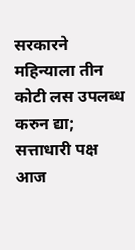सरकारने महिन्याला तीन कोटी लस उपलब्ध करुन द्या; सत्ताधारी पक्ष आज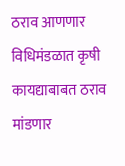ठराव आणणार
विधिमंडळात कृषी कायद्याबाबत ठराव मांडणार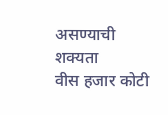असण्याची शक्यता
वीस हजार कोटी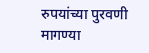रुपयांच्या पुरवणी मागण्या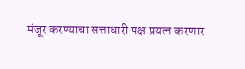मंजूर करण्याचा सत्ताधारी पक्ष प्रयत्न करणार